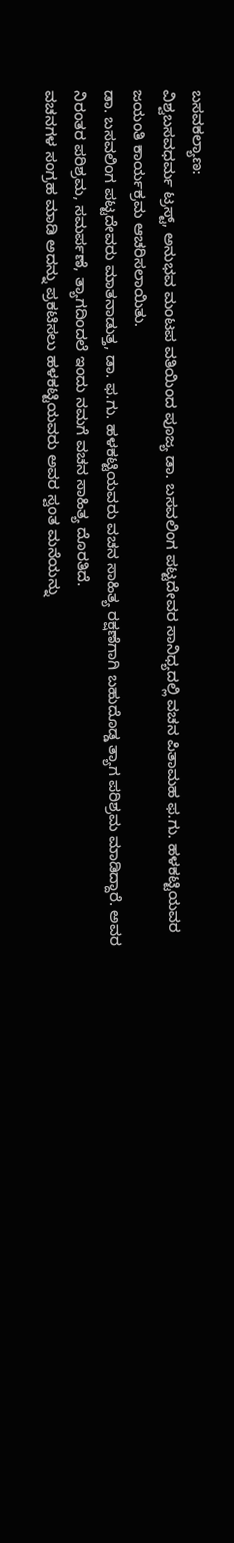ಬಸವಕಲ್ಯಾಣ:
ವಿಶ್ವಬಸವಧರ್ಮ ಟ್ರಸ್ಟ್, ಅನುಭವ ಮಂಟಪ ವತಿಯಿಂದ ಪೂಜ್ಯ ಡಾ. ಬಸವಲಿಂಗ ಪಟ್ಟದೇವರ ಸಾನಿಧ್ಯದಲ್ಲಿ ವಚನ ಪಿತಾಮಹ ಫ.ಗು. ಹಳಕಟ್ಟಿಯವರ ಜಯಂತಿ ಕಾರ್ಯಕ್ರಮ ಆಚರಿಸಲಾಯಿತು.
ಡಾ. ಬಸವಲಿಂಗ ಪಟ್ಟದೇವರು ಮಾತನಾಡುತ್ತ, ಡಾ. ಫ.ಗು. ಹಳಕಟ್ಟಿಯವರು ವಚನ ಸಾಹಿತ್ಯ ರಕ್ಷಣೆಗಾಗಿ ಬಹುದೊಡ್ಡ ತ್ಯಾಗ ಪರಿಶ್ರಮ ಮಾಡಿದ್ದಾರೆ. ಅವರ ನಿರಂತರ ಪರಿಶ್ರಮ, ಸಮರ್ಪಣೆ, ತ್ಯಾಗದಿಂದಲೆ ಇಂದು ನಮಗೆ ವಚನ ಸಾಹಿತ್ಯ ದೊರತಿದೆ.
ವಚನಗಳ ಸಂಗ್ರಹ ಮಾಡಿ ಅದನ್ನು ಪ್ರಕಟಿಸಲು ಹಳಕಟ್ಟಿಯವರು ಅವರ ಸ್ವಂತ ಮನೆಯನ್ನು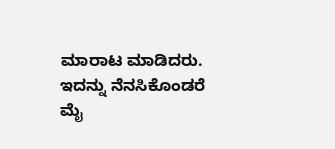ಮಾರಾಟ ಮಾಡಿದರು. ಇದನ್ನು ನೆನಸಿಕೊಂಡರೆ ಮೈ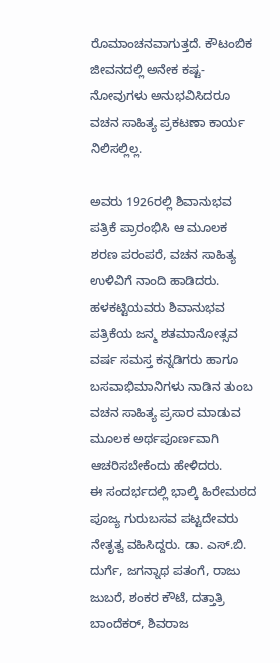ರೊಮಾಂಚನವಾಗುತ್ತದೆ. ಕೌಟಂಬಿಕ ಜೀವನದಲ್ಲಿ ಅನೇಕ ಕಷ್ಟ-ನೋವುಗಳು ಅನುಭವಿಸಿದರೂ ವಚನ ಸಾಹಿತ್ಯ ಪ್ರಕಟಣಾ ಕಾರ್ಯ ನಿಲಿಸಲ್ಲಿಲ್ಲ.

ಅವರು 1926ರಲ್ಲಿ ಶಿವಾನುಭವ ಪತ್ರಿಕೆ ಪ್ರಾರಂಭಿಸಿ ಆ ಮೂಲಕ ಶರಣ ಪರಂಪರೆ, ವಚನ ಸಾಹಿತ್ಯ ಉಳಿವಿಗೆ ನಾಂದಿ ಹಾಡಿದರು. ಹಳಕಟ್ಟಿಯವರು ಶಿವಾನುಭವ ಪತ್ರಿಕೆಯ ಜನ್ಮ ಶತಮಾನೋತ್ಸವ ವರ್ಷ ಸಮಸ್ತ ಕನ್ನಡಿಗರು ಹಾಗೂ ಬಸವಾಭಿಮಾನಿಗಳು ನಾಡಿನ ತುಂಬ ವಚನ ಸಾಹಿತ್ಯ ಪ್ರಸಾರ ಮಾಡುವ ಮೂಲಕ ಅರ್ಥಪೂರ್ಣವಾಗಿ ಆಚರಿಸಬೇಕೆಂದು ಹೇಳಿದರು.
ಈ ಸಂದರ್ಭದಲ್ಲಿ ಭಾಲ್ಕಿ ಹಿರೇಮಠದ ಪೂಜ್ಯ ಗುರುಬಸವ ಪಟ್ಟದೇವರು ನೇತೃತ್ವ ವಹಿಸಿದ್ದರು. ಡಾ. ಎಸ್.ಬಿ. ದುರ್ಗೆ, ಜಗನ್ನಾಥ ಪತಂಗೆ, ರಾಜು ಜುಬರೆ, ಶಂಕರ ಕೌಟೆ, ದತ್ತಾತ್ರಿ ಬಾಂದೆಕರ್, ಶಿವರಾಜ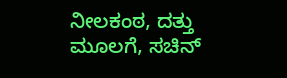ನೀಲಕಂಠ, ದತ್ತು ಮೂಲಗೆ, ಸಚಿನ್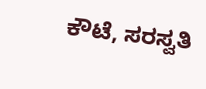ಕೌಟೆ, ಸರಸ್ವತಿ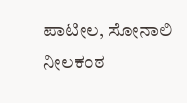ಪಾಟೀಲ, ಸೋನಾಲಿ ನೀಲಕಂಠ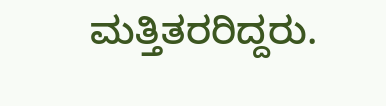ಮತ್ತಿತರರಿದ್ದರು.